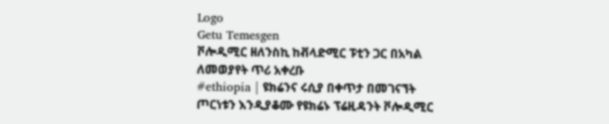Logo
Getu Temesgen
ቮሎዲሚር ዘለንስኪ ከቭላድሚር ፑቲን ጋር በአካል ለመወያየት ጥሪ አቀረቡ
#ethiopia | ዩክሬንና ሩሲያ በቀጥታ በመገናኘት ጦርነቱን እንዲያቆሙ የዩክሬኑ ፕሬዚዳንት ቮሎዲሚር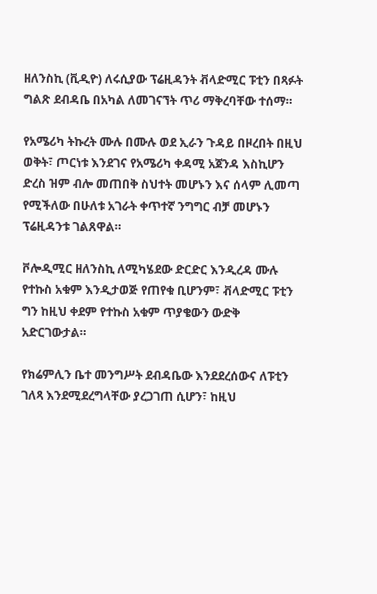ዘለንስኪ (ቪዲዮ) ለሩሲያው ፕሬዚዳንት ቭላድሚር ፑቲን በጻፉት ግልጽ ደብዳቤ በአካል ለመገናኘት ጥሪ ማቅረባቸው ተሰማ።

የአሜሪካ ትኩረት ሙሉ በሙሉ ወደ ኢራን ጉዳይ በዞረበት በዚህ ወቅት፣ ጦርነቱ እንደገና የአሜሪካ ቀዳሚ አጀንዳ እስኪሆን ድረስ ዝም ብሎ መጠበቅ ስህተት መሆኑን እና ሰላም ሊመጣ የሚችለው በሁለቱ አገራት ቀጥተኛ ንግግር ብቻ መሆኑን ፕሬዚዳንቱ ገልጸዋል።

ቮሎዲሚር ዘለንስኪ ለሚካሄደው ድርድር እንዲረዳ ሙሉ የተኩስ አቁም እንዲታወጅ የጠየቁ ቢሆንም፣ ቭላድሚር ፑቲን ግን ከዚህ ቀደም የተኩስ አቁም ጥያቄውን ውድቅ አድርገውታል።

የክሬምሊን ቤተ መንግሥት ደብዳቤው እንደደረሰውና ለፑቲን ገለጻ እንደሚደረግላቸው ያረጋገጠ ሲሆን፣ ከዚህ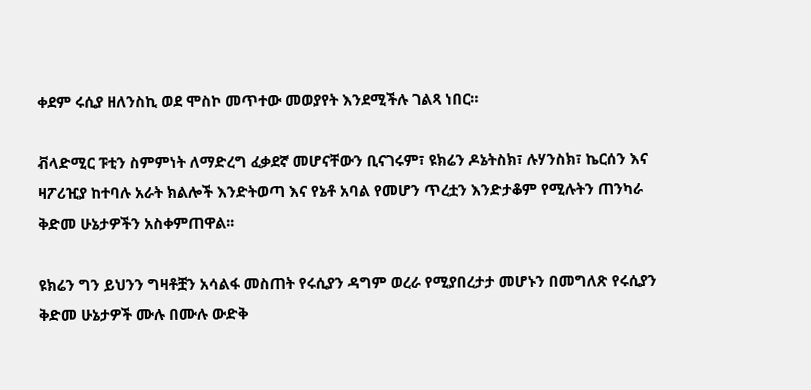ቀደም ሩሲያ ዘለንስኪ ወደ ሞስኮ መጥተው መወያየት እንደሚችሉ ገልጻ ነበር።

ቭላድሚር ፑቲን ስምምነት ለማድረግ ፈቃደኛ መሆናቸውን ቢናገሩም፣ ዩክሬን ዶኔትስክ፣ ሉሃንስክ፣ ኬርሰን እና ዛፖሪዢያ ከተባሉ አራት ክልሎች እንድትወጣ እና የኔቶ አባል የመሆን ጥረቷን እንድታቆም የሚሉትን ጠንካራ ቅድመ ሁኔታዎችን አስቀምጠዋል፡፡

ዩክሬን ግን ይህንን ግዛቶቿን አሳልፋ መስጠት የሩሲያን ዳግም ወረራ የሚያበረታታ መሆኑን በመግለጽ የሩሲያን ቅድመ ሁኔታዎች ሙሉ በሙሉ ውድቅ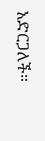አድርጋለች።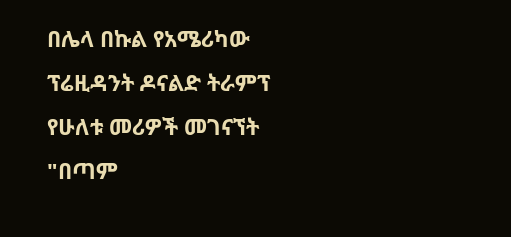በሌላ በኩል የአሜሪካው ፕሬዚዳንት ዶናልድ ትራምፕ የሁለቱ መሪዎች መገናኘት "በጣም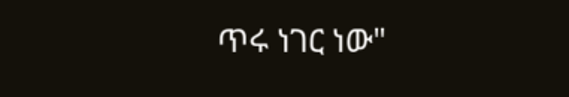ጥሩ ነገር ነው"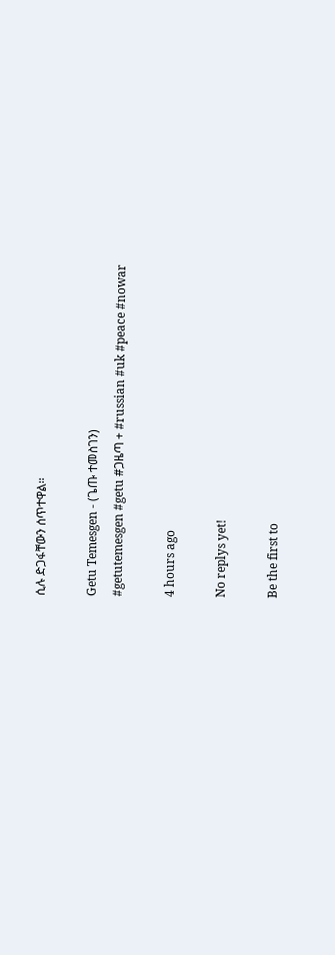ሲሉ ድጋፋቸውን ሰጥተዋል።

Getu Temesgen - (ጌጡ ተመስገን)
#getutemesgen #getu #ጋዜጣ + #russian #uk #peace #nowar

4 hours ago

No replys yet!

Be the first to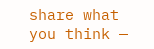share what you think —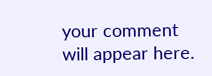your comment will appear here.